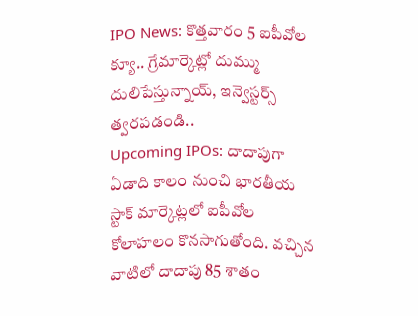IPO News: కొత్తవారం 5 ఐపీవోల క్యూ.. గ్రేమార్కెట్లో దుమ్ము దులిపేస్తున్నాయ్, ఇన్వెస్టర్స్ త్వరపడండి..
Upcoming IPOs: దాదాపుగా ఏడాది కాలం నుంచి భారతీయ స్టాక్ మార్కెట్లలో ఐపీవోల కోలాహలం కొనసాగుతోంది. వచ్చిన వాటిలో దాదాపు 85 శాతం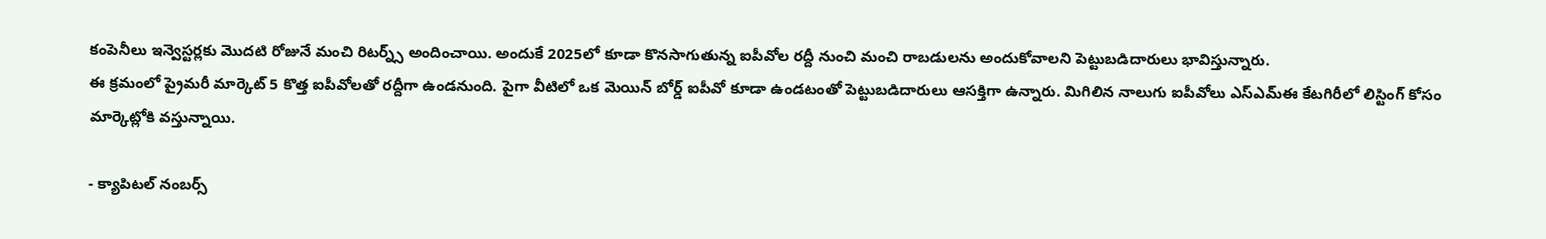కంపెనీలు ఇన్వెస్టర్లకు మెుదటి రోజునే మంచి రిటర్న్స్ అందించాయి. అందుకే 2025లో కూడా కొనసాగుతున్న ఐపీవోల రద్దీ నుంచి మంచి రాబడులను అందుకోవాలని పెట్టుబడిదారులు భావిస్తున్నారు.
ఈ క్రమంలో ప్రైమరీ మార్కెట్ 5 కొత్త ఐపీవోలతో రద్దీగా ఉండనుంది. పైగా వీటిలో ఒక మెయిన్ బోర్డ్ ఐపీవో కూడా ఉండటంతో పెట్టుబడిదారులు ఆసక్తిగా ఉన్నారు. మిగిలిన నాలుగు ఐపీవోలు ఎస్ఎమ్ఈ కేటగిరీలో లిస్టింగ్ కోసం మార్కెట్లోకి వస్తున్నాయి.

- క్యాపిటల్ నంబర్స్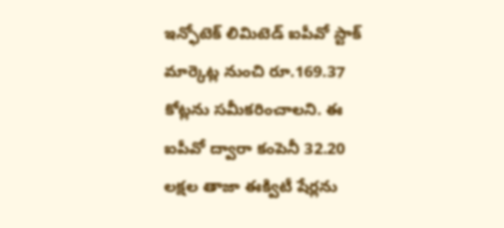ఇన్ఫోటెక్ లిమిటెడ్ ఐపీవో స్టాక్ మార్కెట్ల నుంచి రూ.169.37 కోట్లను సమీకరించాలని. ఈ ఐపీవో ద్వారా కంపెనీ 32.20 లక్షల తాజా ఈక్విటీ షేర్లను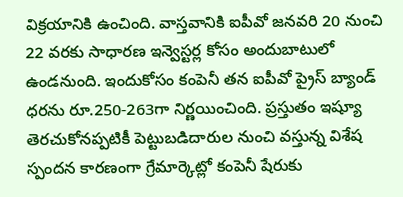విక్రయానికి ఉంచింది. వాస్తవానికి ఐపీవో జనవరి 20 నుంచి 22 వరకు సాధారణ ఇన్వెస్టర్ల కోసం అందుబాటులో ఉండనుంది. ఇందుకోసం కంపెనీ తన ఐపీవో ప్రైస్ బ్యాండ్ ధరను రూ.250-263గా నిర్ణయించింది. ప్రస్తుతం ఇష్యూ తెరచుకోనప్పటికీ పెట్టుబడిదారుల నుంచి వస్తున్న విశేష స్పందన కారణంగా గ్రేమార్కెట్లో కంపెనీ షేరుకు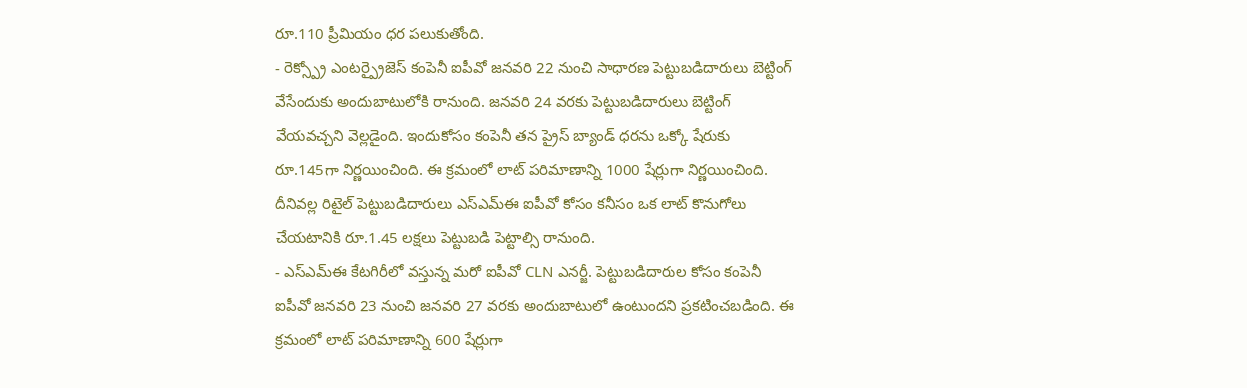రూ.110 ప్రీమియం ధర పలుకుతోంది.
- రెక్స్ప్రో ఎంటర్ప్రైజెస్ కంపెనీ ఐపీవో జనవరి 22 నుంచి సాధారణ పెట్టుబడిదారులు బెట్టింగ్ వేసేందుకు అందుబాటులోకి రానుంది. జనవరి 24 వరకు పెట్టుబడిదారులు బెట్టింగ్ వేయవచ్చని వెల్లడైంది. ఇందుకోసం కంపెనీ తన ప్రైస్ బ్యాండ్ ధరను ఒక్కో షేరుకు రూ.145గా నిర్ణయించింది. ఈ క్రమంలో లాట్ పరిమాణాన్ని 1000 షేర్లుగా నిర్ణయించింది. దీనివల్ల రిటైల్ పెట్టుబడిదారులు ఎస్ఎమ్ఈ ఐపీవో కోసం కనీసం ఒక లాట్ కొనుగోలు చేయటానికి రూ.1.45 లక్షలు పెట్టుబడి పెట్టాల్సి రానుంది.
- ఎస్ఎమ్ఈ కేటగిరీలో వస్తున్న మరో ఐపీవో CLN ఎనర్జీ. పెట్టుబడిదారుల కోసం కంపెనీ ఐపీవో జనవరి 23 నుంచి జనవరి 27 వరకు అందుబాటులో ఉంటుందని ప్రకటించబడింది. ఈ క్రమంలో లాట్ పరిమాణాన్ని 600 షేర్లుగా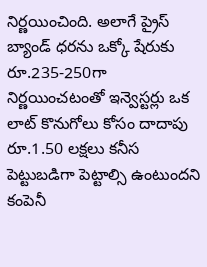నిర్ణయించింది. అలాగే ప్రైస్ బ్యాండ్ ధరను ఒక్కో షేరుకు రూ.235-250గా నిర్ణయించటంతో ఇన్వెస్టర్లు ఒక లాట్ కొనుగోలు కోసం దాదాపు రూ.1.50 లక్షలు కనీస పెట్టుబడిగా పెట్టాల్సి ఉంటుందని కంపెనీ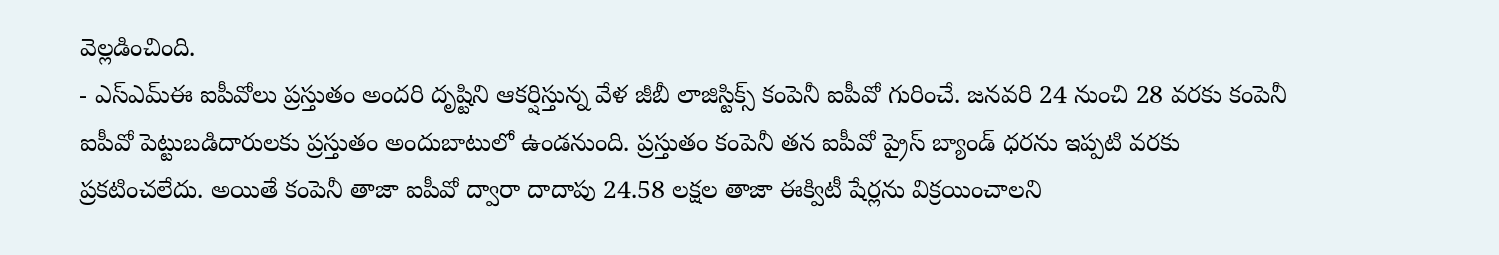వెల్లడించింది.
- ఎస్ఎమ్ఈ ఐపీవోలు ప్రస్తుతం అందరి దృష్టిని ఆకర్షిస్తున్న వేళ జీబీ లాజిస్టిక్స్ కంపెనీ ఐపీవో గురించే. జనవరి 24 నుంచి 28 వరకు కంపెనీ ఐపీవో పెట్టుబడిదారులకు ప్రస్తుతం అందుబాటులో ఉండనుంది. ప్రస్తుతం కంపెనీ తన ఐపీవో ప్రైస్ బ్యాండ్ ధరను ఇప్పటి వరకు ప్రకటించలేదు. అయితే కంపెనీ తాజా ఐపీవో ద్వారా దాదాపు 24.58 లక్షల తాజా ఈక్విటీ షేర్లను విక్రయించాలని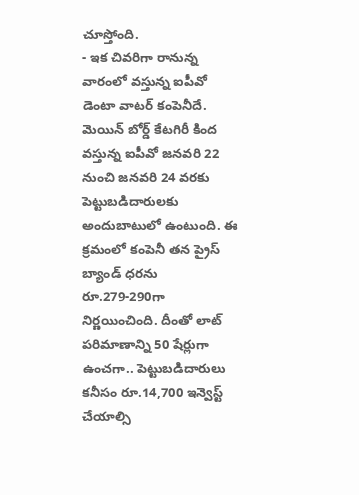చూస్తోంది.
- ఇక చివరిగా రానున్న వారంలో వస్తున్న ఐపీవో డెంటా వాటర్ కంపెనీదే. మెయిన్ బోర్డ్ కేటగిరీ కింద వస్తున్న ఐపీవో జనవరి 22 నుంచి జనవరి 24 వరకు పెట్టుబడిదారులకు అందుబాటులో ఉంటుంది. ఈ క్రమంలో కంపెనీ తన ప్రైస్ బ్యాండ్ ధరను రూ.279-290గా నిర్ణయించింది. దీంతో లాట్ పరిమాణాన్ని 50 షేర్లుగా ఉంచగా.. పెట్టుబడిదారులు కనీసం రూ.14,700 ఇన్వెస్ట్ చేయాల్సి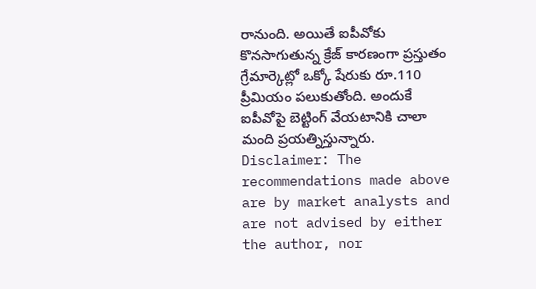రానుంది. అయితే ఐపీవోకు కొనసాగుతున్న క్రేజ్ కారణంగా ప్రస్తుతం గ్రేమార్కెట్లో ఒక్కో షేరుకు రూ.110 ప్రీమియం పలుకుతోంది. అందుకే ఐపీవోపై బెట్టింగ్ వేయటానికి చాలా మంది ప్రయత్నిస్తున్నారు.
Disclaimer: The recommendations made above are by market analysts and are not advised by either the author, nor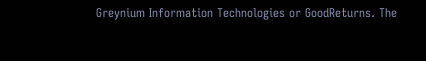Greynium Information Technologies or GoodReturns. The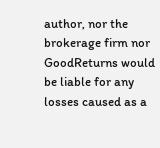author, nor the brokerage firm nor GoodReturns would be liable for any losses caused as a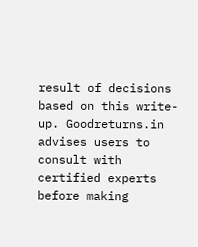result of decisions based on this write-up. Goodreturns.in advises users to consult with certified experts before making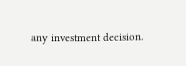any investment decision.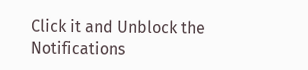Click it and Unblock the Notifications